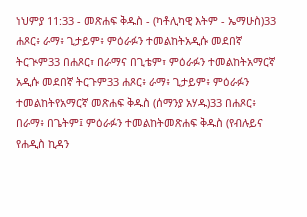ነህምያ 11:33 - መጽሐፍ ቅዱስ - (ካቶሊካዊ እትም - ኤማሁስ)33 ሐጾር፥ ራማ፥ ጊታይም፥ ምዕራፉን ተመልከትአዲሱ መደበኛ ትርጒም33 በሐጾር፣ በራማና በጊቴም፣ ምዕራፉን ተመልከትአማርኛ አዲሱ መደበኛ ትርጉም33 ሐጾር፥ ራማ፥ ጊታይም፥ ምዕራፉን ተመልከትየአማርኛ መጽሐፍ ቅዱስ (ሰማንያ አሃዱ)33 በሐጾር፥ በራማ፥ በጌትም፤ ምዕራፉን ተመልከትመጽሐፍ ቅዱስ (የብሉይና የሐዲስ ኪዳን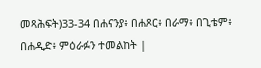መጻሕፍት)33-34 በሐናንያ፥ በሐጾር፥ በራማ፥ በጊቴም፥ በሐዲድ፥ ምዕራፉን ተመልከት |